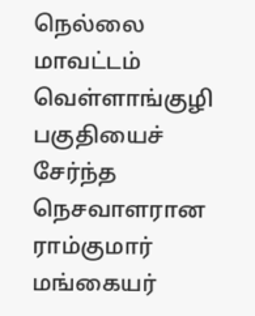நெல்லை மாவட்டம் வெள்ளாங்குழி பகுதியைச் சேர்ந்த நெசவாளரான ராம்குமார் மங்கையர்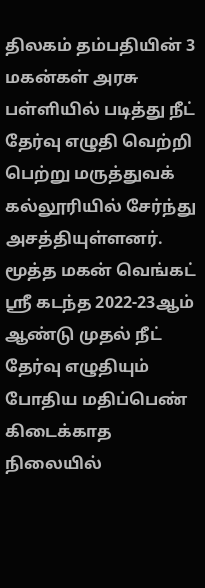திலகம் தம்பதியின் 3 மகன்கள் அரசு பள்ளியில் படித்து நீட் தேர்வு எழுதி வெற்றி பெற்று மருத்துவக் கல்லூரியில் சேர்ந்து அசத்தியுள்ளனர். மூத்த மகன் வெங்கட் ஸ்ரீ கடந்த 2022-23ஆம் ஆண்டு முதல் நீட் தேர்வு எழுதியும் போதிய மதிப்பெண் கிடைக்காத நிலையில்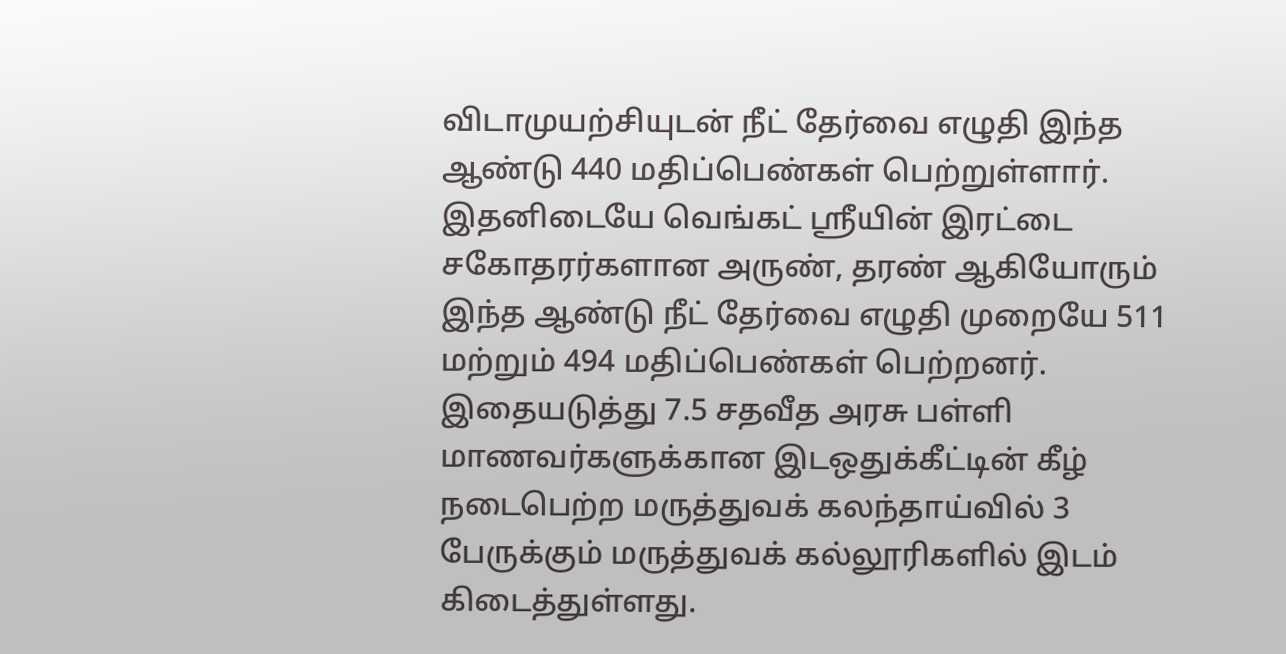விடாமுயற்சியுடன் நீட் தேர்வை எழுதி இந்த ஆண்டு 440 மதிப்பெண்கள் பெற்றுள்ளார். இதனிடையே வெங்கட் ஸ்ரீயின் இரட்டை சகோதரர்களான அருண், தரண் ஆகியோரும் இந்த ஆண்டு நீட் தேர்வை எழுதி முறையே 511 மற்றும் 494 மதிப்பெண்கள் பெற்றனர். இதையடுத்து 7.5 சதவீத அரசு பள்ளி மாணவர்களுக்கான இடஒதுக்கீட்டின் கீழ் நடைபெற்ற மருத்துவக் கலந்தாய்வில் 3 பேருக்கும் மருத்துவக் கல்லூரிகளில் இடம் கிடைத்துள்ளது.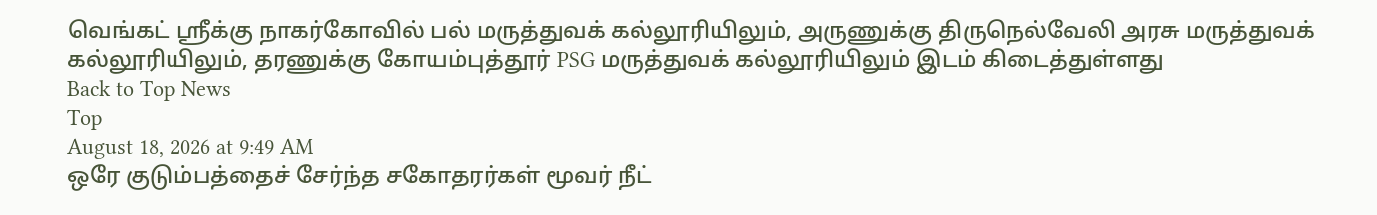வெங்கட் ஸ்ரீக்கு நாகர்கோவில் பல் மருத்துவக் கல்லூரியிலும், அருணுக்கு திருநெல்வேலி அரசு மருத்துவக் கல்லூரியிலும், தரணுக்கு கோயம்புத்தூர் PSG மருத்துவக் கல்லூரியிலும் இடம் கிடைத்துள்ளது
Back to Top News
Top
August 18, 2026 at 9:49 AM
ஒரே குடும்பத்தைச் சேர்ந்த சகோதரர்கள் மூவர் நீட்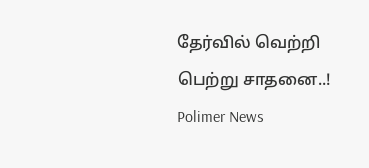தேர்வில் வெற்றி பெற்று சாதனை..!
Polimer News